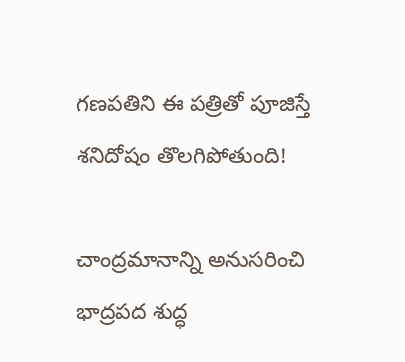గణపతిని ఈ పత్రితో పూజిస్తే శనిదోషం తొలగిపోతుంది!

చాంద్రమానాన్ని అనుసరించి భాద్రపద శుద్ధ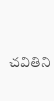చవితిని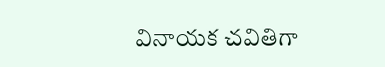వినాయక చవితిగా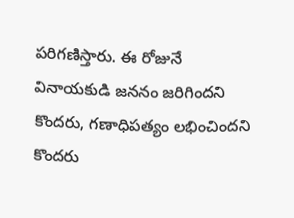పరిగణిస్తారు. ఈ రోజునే వినాయకుడి జననం జరిగిందని కొందరు, గణాధిపత్యం లభించిందని కొందరు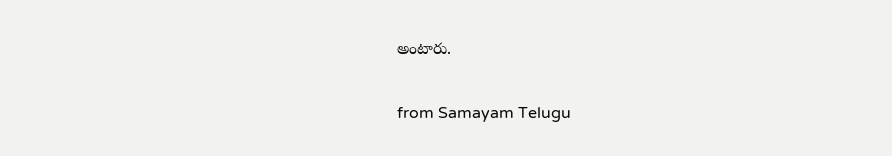అంటారు.

from Samayam Telugu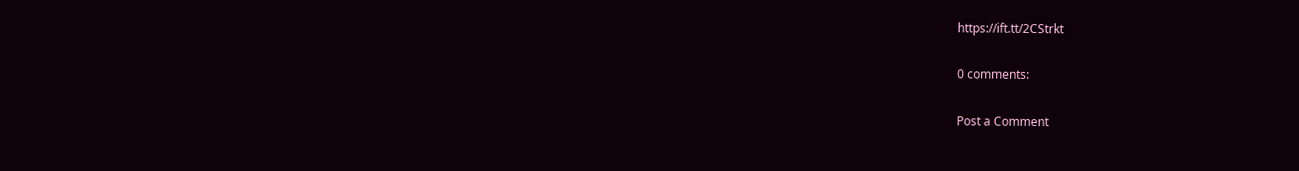https://ift.tt/2CStrkt

0 comments:

Post a Comment